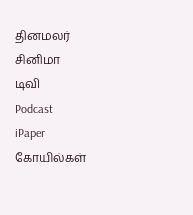தினமலர்
சினிமா
டிவி
Podcast
iPaper
கோயில்கள்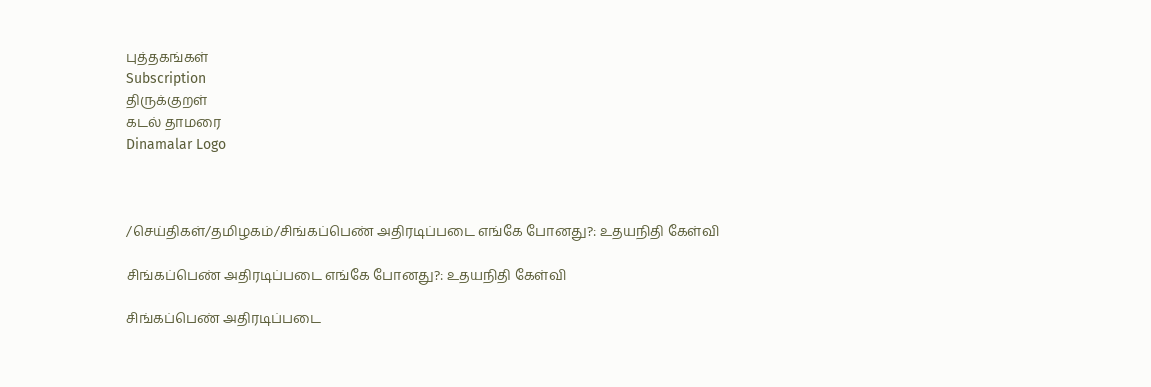புத்தகங்கள்
Subscription
திருக்குறள்
கடல் தாமரை
Dinamalar Logo



/செய்திகள்/தமிழகம்/சிங்கப்பெண் அதிரடிப்படை எங்கே போனது?: உதயநிதி கேள்வி

சிங்கப்பெண் அதிரடிப்படை எங்கே போனது?: உதயநிதி கேள்வி

சிங்கப்பெண் அதிரடிப்படை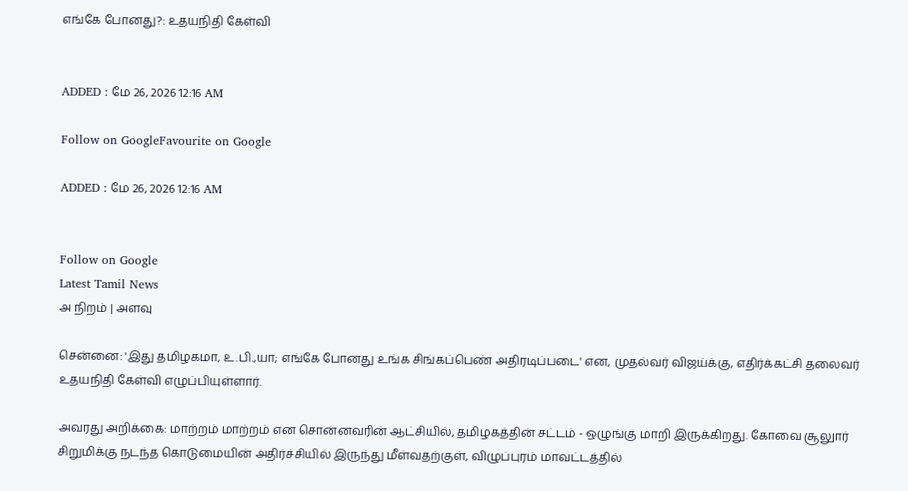எங்கே போனது?: உதயநிதி கேள்வி


ADDED : மே 26, 2026 12:16 AM

Follow on GoogleFavourite on Google

ADDED : மே 26, 2026 12:16 AM


Follow on Google
Latest Tamil News
அ நிறம் | அளவு

சென்னை: 'இது தமிழகமா, உ.பி.,யா; எங்கே போனது உங்க சிங்கப்பெண் அதிரடிப்படை' என, முதல்வர் விஜய்க்கு, எதிர்க்கட்சி தலைவர் உதயநிதி கேள்வி எழுப்பியுள்ளார்.

அவரது அறிக்கை: மாற்றம் மாற்றம் என சொன்னவரின் ஆட்சியில், தமிழகத்தின் சட்டம் - ஒழுங்கு மாறி இருக்கிறது. கோவை சூலுார் சிறுமிக்கு நடந்த கொடுமையின் அதிர்ச்சியில் இருந்து மீள்வதற்குள், விழுப்புரம் மாவட்டத்தில்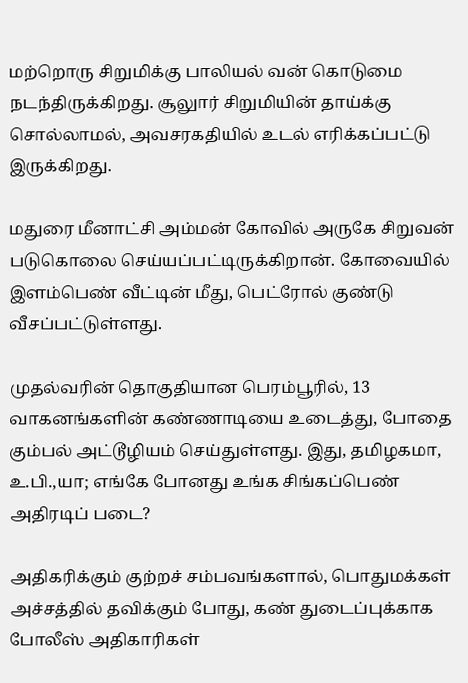மற்றொரு சிறுமிக்கு பாலியல் வன் கொடுமை நடந்திருக்கிறது. சூலுார் சிறுமியின் தாய்க்கு சொல்லாமல், அவசரகதியில் உடல் எரிக்கப்பட்டு இருக்கிறது.

மதுரை மீனாட்சி அம்மன் கோவில் அருகே சிறுவன் படுகொலை செய்யப்பட்டிருக்கிறான். கோவையில் இளம்பெண் வீட்டின் மீது, பெட்ரோல் குண்டு வீசப்பட்டுள்ளது.

முதல்வரின் தொகுதியான பெரம்பூரில், 13 வாகனங்களின் கண்ணாடியை உடைத்து, போதை கும்பல் அட்டூழியம் செய்துள்ளது. இது, தமிழகமா, உ.பி.,யா; எங்கே போனது உங்க சிங்கப்பெண் அதிரடிப் படை?

அதிகரிக்கும் குற்றச் சம்பவங்களால், பொதுமக்கள் அச்சத்தில் தவிக்கும் போது, கண் துடைப்புக்காக போலீஸ் அதிகாரிகள்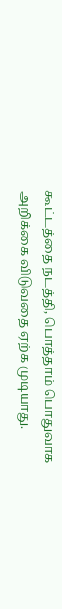கூட்டத்தை நடத்தி, பொத்தாம் பொதுவாக அறிக்கை விடுவதை ஏற்க முடியாது.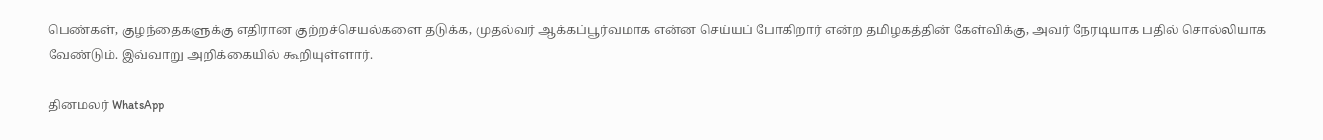பெண்கள், குழந்தைகளுக்கு எதிரான குற்றச்செயல்களை தடுக்க, முதல்வர் ஆக்கப்பூர்வமாக என்ன செய்யப் போகிறார் என்ற தமிழகத்தின் கேள்விக்கு, அவர் நேரடியாக பதில் சொல்லியாக வேண்டும். இவ்வாறு அறிக்கையில் கூறியுள்ளார்.

தினமலர் WhatsApp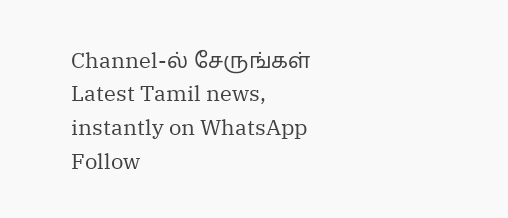Channel-ல் சேருங்கள்
Latest Tamil news, instantly on WhatsApp
Follow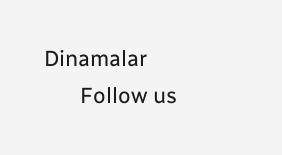Dinamalar
      Follow us